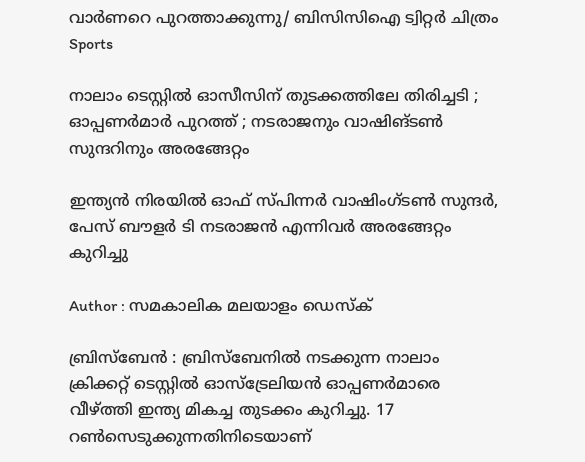വാര്‍ണറെ പുറത്താക്കുന്നു/ ബിസിസിഐ ട്വിറ്റര്‍ ചിത്രം
Sports

നാലാം ടെസ്റ്റില്‍ ഓസീസിന് തുടക്കത്തിലേ തിരിച്ചടി ; ഓപ്പണര്‍മാര്‍ പുറത്ത് ; നടരാജനും വാഷിങ്ടണ്‍ സുന്ദറിനും അരങ്ങേറ്റം

ഇന്ത്യന്‍ നിരയില്‍ ഓഫ് സ്പിന്നര്‍ വാഷിംഗ്ടണ്‍ സുന്ദര്‍, പേസ് ബൗളര്‍ ടി നടരാജന്‍ എന്നിവര്‍ അരങ്ങേറ്റം കുറിച്ചു

Author : സമകാലിക മലയാളം ഡെസ്ക്

ബ്രിസ്‌ബേന്‍ : ബ്രിസ്‌ബേനില്‍ നടക്കുന്ന നാലാം ക്രിക്കറ്റ് ടെസ്റ്റില്‍ ഓസ്‌ട്രേലിയന്‍ ഓപ്പണര്‍മാരെ വീഴ്ത്തി ഇന്ത്യ മികച്ച തുടക്കം കുറിച്ചു. 17 റണ്‍സെടുക്കുന്നതിനിടെയാണ്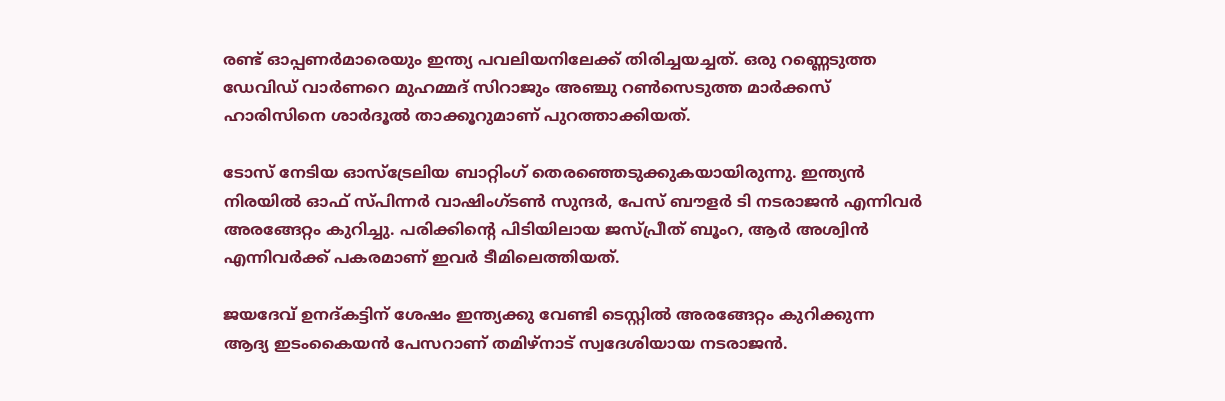രണ്ട് ഓപ്പണര്‍മാരെയും ഇന്ത്യ പവലിയനിലേക്ക് തിരിച്ചയച്ചത്. ഒരു റണ്ണെടുത്ത ഡേവിഡ് വാര്‍ണറെ മുഹമ്മദ് സിറാജും അഞ്ചു റണ്‍സെടുത്ത മാര്‍ക്കസ് ഹാരിസിനെ ശാര്‍ദൂല്‍ താക്കൂറുമാണ് പുറത്താക്കിയത്.

ടോസ് നേടിയ ഓസ്‌ട്രേലിയ ബാറ്റിംഗ് തെരഞ്ഞെടുക്കുകയായിരുന്നു. ഇന്ത്യന്‍ നിരയില്‍ ഓഫ് സ്പിന്നര്‍ വാഷിംഗ്ടണ്‍ സുന്ദര്‍, പേസ് ബൗളര്‍ ടി നടരാജന്‍ എന്നിവര്‍ അരങ്ങേറ്റം കുറിച്ചു. പരിക്കിന്റെ പിടിയിലായ ജസ്പ്രീത് ബൂംറ, ആര്‍ അശ്വിന്‍ എന്നിവര്‍ക്ക് പകരമാണ് ഇവര്‍ ടീമിലെത്തിയത്.

ജയദേവ് ഉനദ്കട്ടിന് ശേഷം ഇന്ത്യക്കു വേണ്ടി ടെസ്റ്റില്‍ അരങ്ങേറ്റം കുറിക്കുന്ന ആദ്യ ഇടംകൈയന്‍ പേസറാണ് തമിഴ്‌നാട് സ്വദേശിയായ നടരാജന്‍.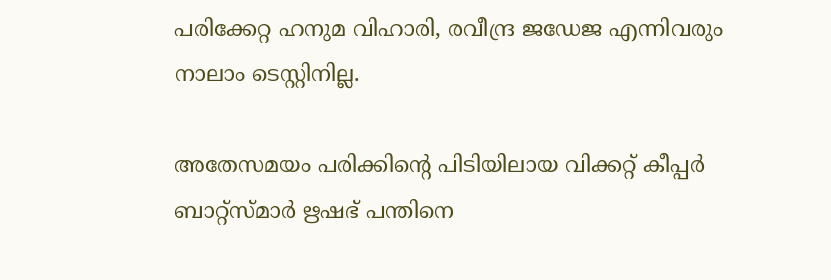പരിക്കേറ്റ ഹനുമ വിഹാരി, രവീന്ദ്ര ജഡേജ എന്നിവരും നാലാം ടെസ്റ്റിനില്ല.

അതേസമയം പരിക്കിന്റെ പിടിയിലായ വിക്കറ്റ് കീപ്പര്‍ ബാറ്റ്‌സ്മാര്‍ ഋഷഭ് പന്തിനെ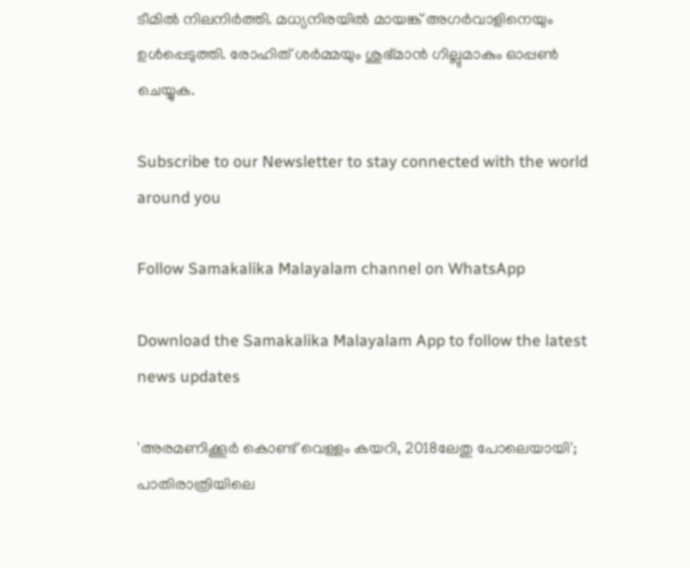ടീമില്‍ നിലനിര്‍ത്തി. മധ്യനിരയില്‍ മായങ്ക് അഗര്‍വാളിനെയും ഉള്‍പ്പെടുത്തി. രോഹിത് ശര്‍മ്മയും ശുഭ്മാന്‍ ഗില്ലുമാകും ഓപ്പണ്‍ ചെയ്യുക.

Subscribe to our Newsletter to stay connected with the world around you

Follow Samakalika Malayalam channel on WhatsApp

Download the Samakalika Malayalam App to follow the latest news updates

'അരമണിക്കൂര്‍ കൊണ്ട് വെള്ളം കയറി, 2018ലേതു പോലെയായി'; പാതിരാത്രിയിലെ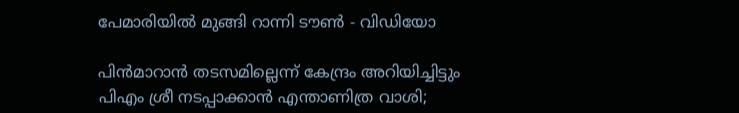പേമാരിയില്‍ മുങ്ങി റാന്നി ടൗണ്‍ - വിഡിയോ

പിന്‍മാറാന്‍ തടസമില്ലെന്ന് കേന്ദ്രം അറിയിച്ചിട്ടും പിഎം ശ്രീ നടപ്പാക്കാന്‍ എന്താണിത്ര വാശി;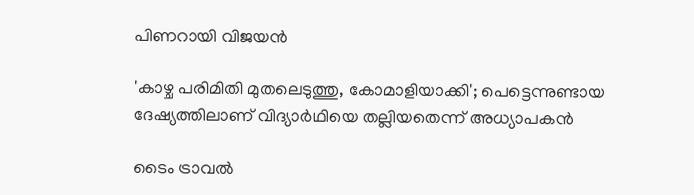പിണറായി വിജയന്‍

'കാഴ്ച പരിമിതി മുതലെടുത്തു, കോമാളിയാക്കി'; പെട്ടെന്നുണ്ടായ ദേഷ്യത്തിലാണ് വിദ്യാര്‍ഥിയെ തല്ലിയതെന്ന് അധ്യാപകന്‍

ടൈം ട്രാവൽ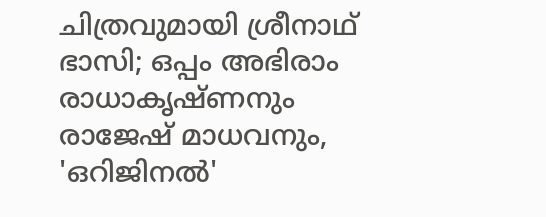ചിത്രവുമായി ശ്രീനാഥ് ഭാസി; ഒപ്പം അഭിരാം രാധാകൃഷ്ണനും രാജേഷ് മാധവനും, 'ഒറിജിനൽ'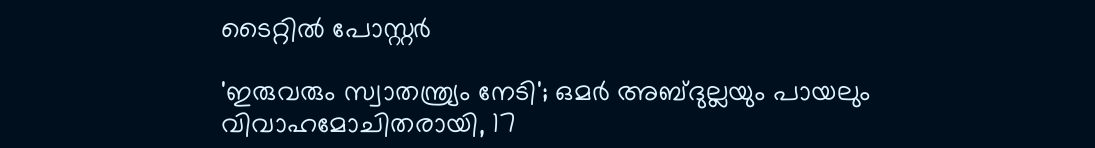ടൈറ്റിൽ പോസ്റ്റർ

'ഇരുവരും സ്വാതന്ത്ര്യം നേടി'; ഒമര്‍ അബ്ദുല്ലയും പായലും വിവാഹമോചിതരായി, 17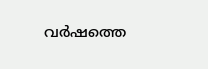വര്‍ഷത്തെ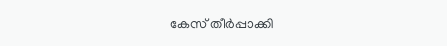കേസ് തീര്‍പ്പാക്കി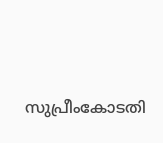സുപ്രീംകോടതി